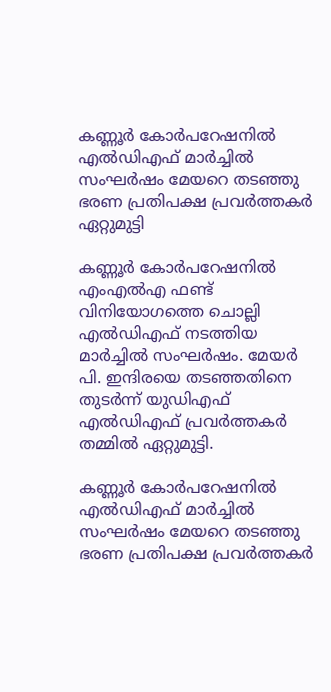കണ്ണൂർ കോർപറേഷനിൽ എൽഡിഎഫ് മാർച്ചിൽ സംഘർഷം മേയറെ തടഞ്ഞു ഭരണ പ്രതിപക്ഷ പ്രവർത്തകർ ഏറ്റുമുട്ടി

കണ്ണൂർ കോർപറേഷനിൽ എംഎൽഎ ഫണ്ട് വിനിയോഗത്തെ ചൊല്ലി എൽഡിഎഫ് നടത്തിയ മാർച്ചിൽ സംഘർഷം. മേയർ പി. ഇന്ദിരയെ തടഞ്ഞതിനെ തുടർന്ന് യുഡിഎഫ് എൽഡിഎഫ് പ്രവർത്തകർ തമ്മിൽ ഏറ്റുമുട്ടി.

കണ്ണൂർ കോർപറേഷനിൽ എൽഡിഎഫ് മാർച്ചിൽ സംഘർഷം മേയറെ തടഞ്ഞു ഭരണ പ്രതിപക്ഷ പ്രവർത്തകർ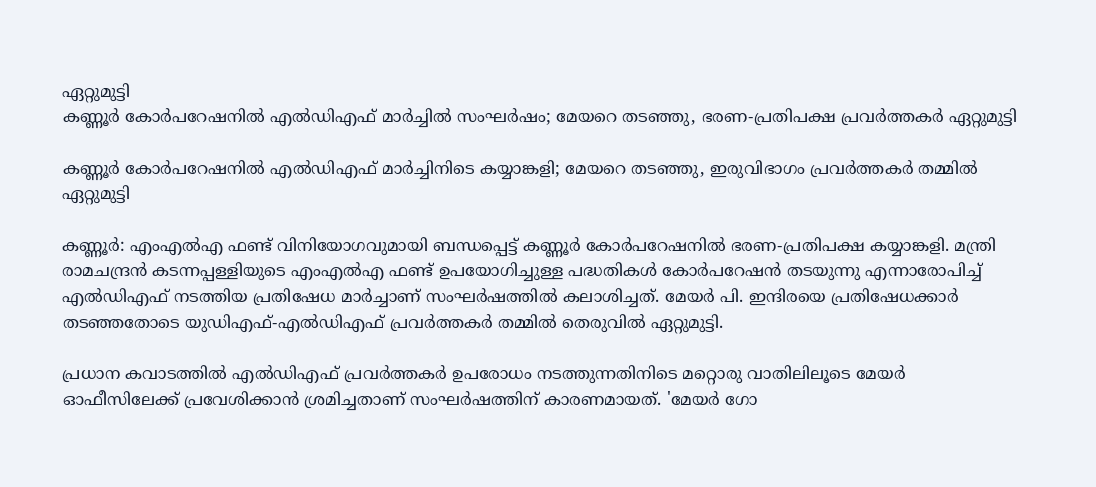ഏറ്റുമുട്ടി
കണ്ണൂർ കോർപറേഷനിൽ എൽഡിഎഫ് മാർച്ചിൽ സംഘർഷം; മേയറെ തടഞ്ഞു, ഭരണ-പ്രതിപക്ഷ പ്രവർത്തകർ ഏറ്റുമുട്ടി

കണ്ണൂർ കോർപറേഷനിൽ എൽഡിഎഫ് മാർച്ചിനിടെ കയ്യാങ്കളി; മേയറെ തടഞ്ഞു, ഇരുവിഭാഗം പ്രവർത്തകർ തമ്മിൽ ഏറ്റുമുട്ടി

കണ്ണൂർ: എംഎൽഎ ഫണ്ട് വിനിയോഗവുമായി ബന്ധപ്പെട്ട് കണ്ണൂർ കോർപറേഷനിൽ ഭരണ-പ്രതിപക്ഷ കയ്യാങ്കളി. മന്ത്രി രാമചന്ദ്രൻ കടന്നപ്പള്ളിയുടെ എംഎൽഎ ഫണ്ട് ഉപയോഗിച്ചുള്ള പദ്ധതികൾ കോർപറേഷൻ തടയുന്നു എന്നാരോപിച്ച് എൽഡിഎഫ് നടത്തിയ പ്രതിഷേധ മാർച്ചാണ് സംഘർഷത്തിൽ കലാശിച്ചത്. മേയർ പി. ഇന്ദിരയെ പ്രതിഷേധക്കാർ തടഞ്ഞതോടെ യുഡിഎഫ്-എൽഡിഎഫ് പ്രവർത്തകർ തമ്മിൽ തെരുവിൽ ഏറ്റുമുട്ടി.

പ്രധാന കവാടത്തിൽ എൽഡിഎഫ് പ്രവർത്തകർ ഉപരോധം നടത്തുന്നതിനിടെ മറ്റൊരു വാതിലിലൂടെ മേയർ ഓഫീസിലേക്ക് പ്രവേശിക്കാൻ ശ്രമിച്ചതാണ് സംഘർഷത്തിന് കാരണമായത്. 'മേയർ ഗോ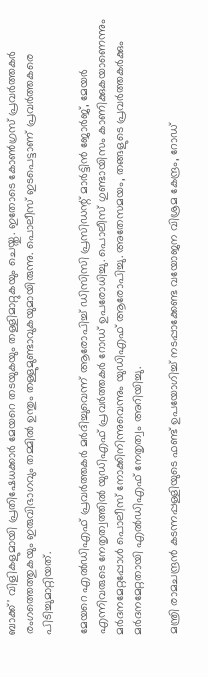ബാക്ക്' വിളികളുമായി പ്രതിഷേധക്കാർ മേയറെ തടയുകയും തള്ളിമാറ്റുകയും ചെയ്തു. ഇതോടെ കോൺഗ്രസ് പ്രവർത്തകർ രംഗത്തെത്തുകയും ഇരുവിഭാഗവും തമ്മിൽ ഉന്തും തള്ളുമുണ്ടാവുകയുമായിരുന്നു. പൊലീസ് ഇടപെട്ടാണ് പ്രവർത്തകരെ പിടിച്ചുമാറ്റിയത്.

മേയറെ എൽഡിഎഫ് പ്രവർത്തകർ മർദിച്ചുവെന്ന് ആരോപിച്ച് ഡിസിസി പ്രസിഡന്റ് മാർട്ടിൻ ജോർജ്, മേയർ എന്നിവരുടെ നേതൃത്വത്തിൽ യുഡിഎഫ് പ്രവർത്തകർ റോഡ് ഉപരോധിച്ചു. പൊലീസ് ഗുണ്ടായിസം കാണിക്കുകയാണെന്നും മർദനമേറ്റപ്പോൾ പൊലീസ് നോക്കിനിന്നുവെന്നും യുഡിഎഫ് ആരോപിച്ചു. അതേസമയം, തങ്ങളുടെ പ്രവർത്തകർക്കും മർദനമേറ്റതായി എൽഡിഎഫ് നേതൃത്വം അറിയിച്ചു.

മന്ത്രി രാമചന്ദ്രൻ കടന്നപ്പള്ളിയുടെ ഫണ്ട് ഉപയോഗിച്ച് നടപ്പാക്കേണ്ട വയോജന വിശ്രമ കേന്ദ്രം, റോഡ്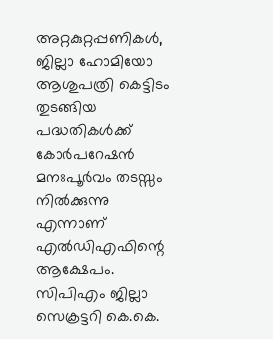അറ്റകുറ്റപ്പണികൾ, ജില്ലാ ഹോമിയോ ആശുപത്രി കെട്ടിടം തുടങ്ങിയ പദ്ധതികൾക്ക് കോർപറേഷൻ മനഃപൂർവം തടസ്സം നിൽക്കുന്നു എന്നാണ് എൽഡിഎഫിന്റെ ആക്ഷേപം. സിപിഎം ജില്ലാ സെക്രട്ടറി കെ.കെ.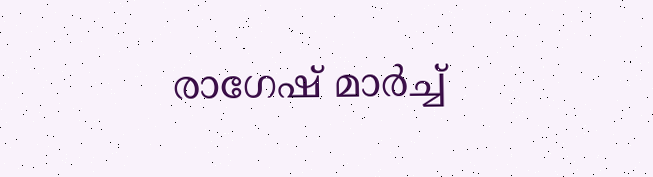രാഗേഷ് മാർച്ച്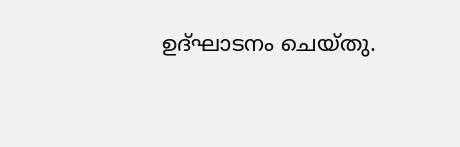ഉദ്ഘാടനം ചെയ്തു.